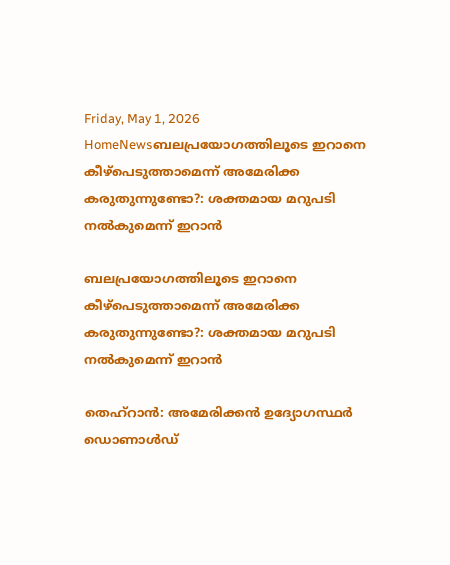Friday, May 1, 2026
HomeNewsബലപ്രയോഗത്തിലൂടെ ഇറാനെ കീഴ്പെടുത്താമെന്ന് അമേരിക്ക കരുതുന്നുണ്ടോ?: ശക്തമായ മറുപടി നൽകുമെന്ന് ഇറാൻ

ബലപ്രയോഗത്തിലൂടെ ഇറാനെ കീഴ്പെടുത്താമെന്ന് അമേരിക്ക കരുതുന്നുണ്ടോ?: ശക്തമായ മറുപടി നൽകുമെന്ന് ഇറാൻ

തെഹ്‌റാൻ: അമേരിക്കൻ ഉദ്യോഗസ്ഥർ ഡൊണാൾഡ്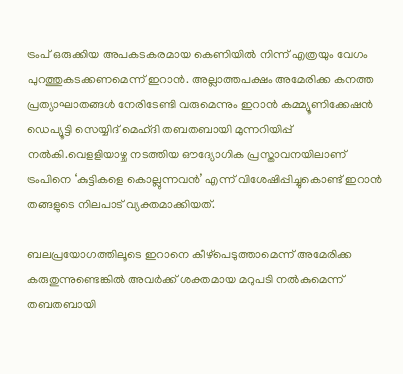ട്രംപ് ഒരുക്കിയ അപകടകരമായ കെണിയിൽ നിന്ന് എത്രയും വേഗം പുറത്തുകടക്കണമെന്ന് ഇറാൻ. അല്ലാത്തപക്ഷം അമേരിക്ക കനത്ത പ്രത്യാഘാതങ്ങൾ നേരിടേണ്ടി വരുമെന്നും ഇറാൻ കമ്മ്യൂണിക്കേഷൻ ഡെപ്യൂട്ടി സെയ്യിദ് മെഹ്ദി തബതബായി മുന്നറിയിപ്പ് നൽകി.വെളളിയാഴ്ച നടത്തിയ ഔദ്യോഗിക പ്രസ്താവനയിലാണ് ട്രംപിനെ ‘കുട്ടികളെ കൊല്ലുന്നവൻ’ എന്ന് വിശേഷിപ്പിച്ചുകൊണ്ട് ഇറാൻ തങ്ങളുടെ നിലപാട് വ്യക്തമാക്കിയത്.

ബലപ്രയോഗത്തിലൂടെ ഇറാനെ കീഴ്പെടുത്താമെന്ന് അമേരിക്ക കരുതുന്നുണ്ടെങ്കിൽ അവർക്ക് ശക്തമായ മറുപടി നൽകുമെന്ന് തബതബായി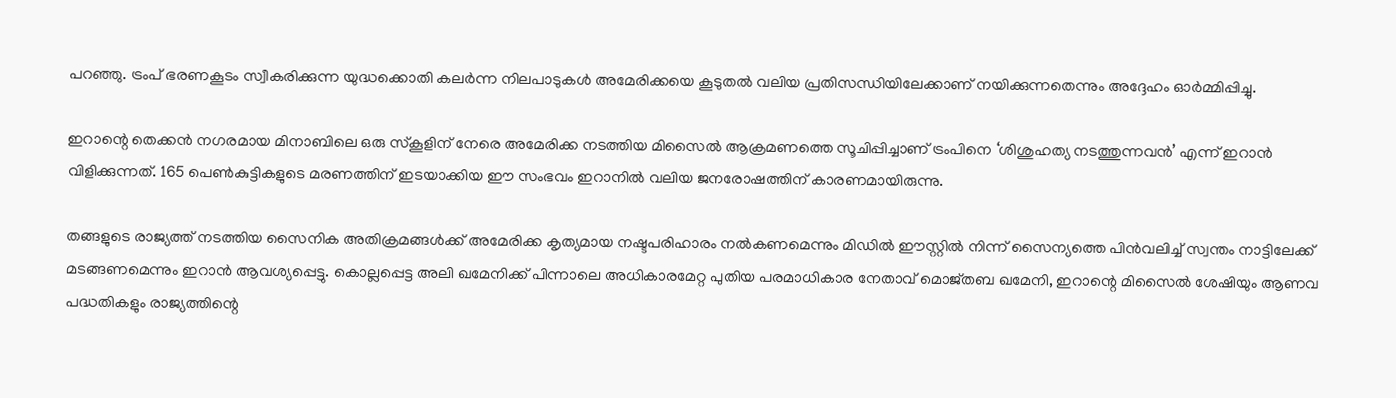പറഞ്ഞു. ട്രംപ് ഭരണകൂടം സ്വീകരിക്കുന്ന യുദ്ധക്കൊതി കലർന്ന നിലപാടുകൾ അമേരിക്കയെ കൂടുതൽ വലിയ പ്രതിസന്ധിയിലേക്കാണ് നയിക്കുന്നതെന്നും അദ്ദേഹം ഓർമ്മിപ്പിച്ചു.

ഇറാന്റെ തെക്കൻ നഗരമായ മിനാബിലെ ഒരു സ്‌കൂളിന് നേരെ അമേരിക്ക നടത്തിയ മിസൈൽ ആക്രമണത്തെ സൂചിപ്പിച്ചാണ് ട്രംപിനെ ‘ശിശുഹത്യ നടത്തുന്നവൻ’ എന്ന് ഇറാൻ വിളിക്കുന്നത്. 165 പെൺകുട്ടികളുടെ മരണത്തിന് ഇടയാക്കിയ ഈ സംഭവം ഇറാനിൽ വലിയ ജനരോഷത്തിന് കാരണമായിരുന്നു.

തങ്ങളുടെ രാജ്യത്ത് നടത്തിയ സൈനിക അതിക്രമങ്ങൾക്ക് അമേരിക്ക കൃത്യമായ നഷ്ടപരിഹാരം നൽകണമെന്നും മിഡിൽ ഈസ്റ്റിൽ നിന്ന് സൈന്യത്തെ പിൻവലിച്ച് സ്വന്തം നാട്ടിലേക്ക് മടങ്ങണമെന്നും ഇറാൻ ആവശ്യപ്പെട്ടു. കൊല്ലപ്പെട്ട അലി ഖമേനിക്ക് പിന്നാലെ അധികാരമേറ്റ പുതിയ പരമാധികാര നേതാവ് മൊജ്തബ ഖമേനി, ഇറാന്റെ മിസൈൽ ശേഷിയും ആണവ പദ്ധതികളും രാജ്യത്തിന്റെ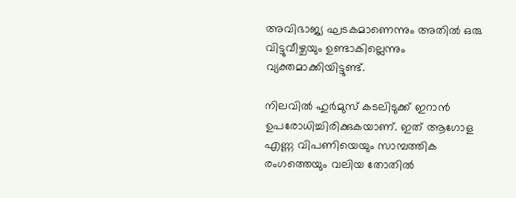അവിഭാജ്യ ഘടകമാണെന്നും അതിൽ ഒരു വിട്ടുവീഴ്ചയും ഉണ്ടാകില്ലെന്നും വ്യക്തമാക്കിയിട്ടുണ്ട്.

നിലവിൽ ഹുർമുസ് കടലിടുക്ക് ഇറാൻ ഉപരോധിച്ചിരിക്കുകയാണ്. ഇത് ആഗോള എണ്ണ വിപണിയെയും സാമ്പത്തിക രംഗത്തെയും വലിയ തോതിൽ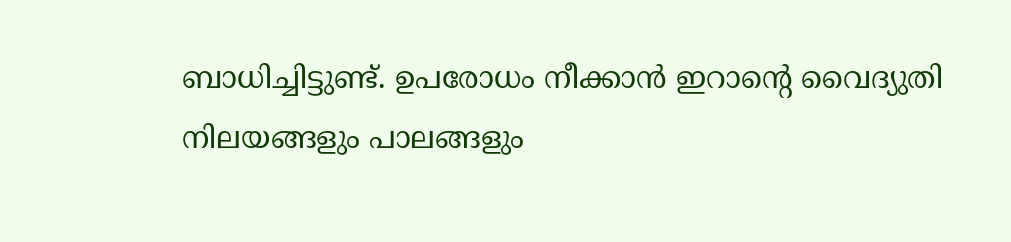ബാധിച്ചിട്ടുണ്ട്. ഉപരോധം നീക്കാൻ ഇറാന്റെ വൈദ്യുതി നിലയങ്ങളും പാലങ്ങളും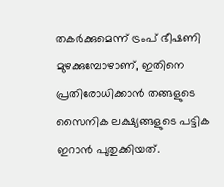തകർക്കുമെന്ന് ട്രംപ് ഭീഷണി മുഴക്കുമ്പോഴാണ്, ഇതിനെ പ്രതിരോധിക്കാൻ തങ്ങളുടെ സൈനിക ലക്ഷ്യങ്ങളുടെ പട്ടിക ഇറാൻ പുതുക്കിയത്.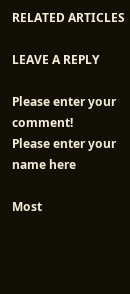RELATED ARTICLES

LEAVE A REPLY

Please enter your comment!
Please enter your name here

Most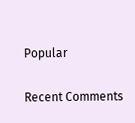Popular

Recent Comments